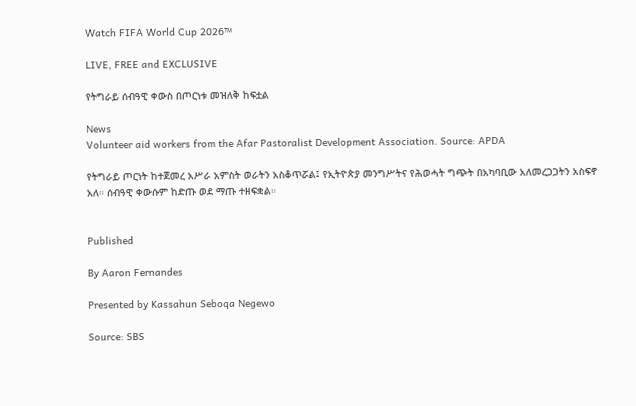Watch FIFA World Cup 2026™

LIVE, FREE and EXCLUSIVE

የትግራይ ሰብዓዊ ቀውስ በጦርነቱ መዝለቅ ከፍቷል

News
Volunteer aid workers from the Afar Pastoralist Development Association. Source: APDA

የትግራይ ጦርነት ከተጀመረ አሥራ አምስት ወራትን አስቆጥሯል፤ የኢትዮጵያ መንግሥትና የሕወሓት ግጭት በአካባቢው አለመረጋጋትን አስፍኖ አለ። ሰብዓዊ ቀውሱም ከድጡ ወደ ማጡ ተዘፍቋል።


Published

By Aaron Fernandes

Presented by Kassahun Seboqa Negewo

Source: SBS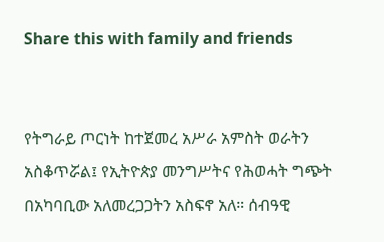Share this with family and friends


የትግራይ ጦርነት ከተጀመረ አሥራ አምስት ወራትን አስቆጥሯል፤ የኢትዮጵያ መንግሥትና የሕወሓት ግጭት በአካባቢው አለመረጋጋትን አስፍኖ አለ። ሰብዓዊ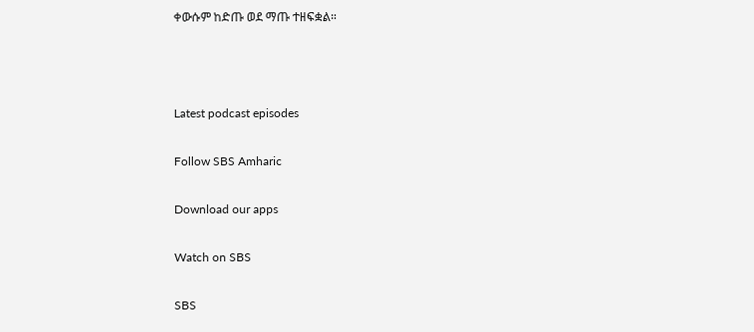ቀውሱም ከድጡ ወደ ማጡ ተዘፍቋል።



Latest podcast episodes

Follow SBS Amharic

Download our apps

Watch on SBS

SBS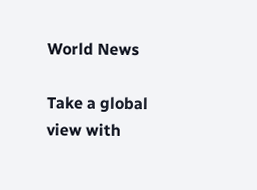World News

Take a global view with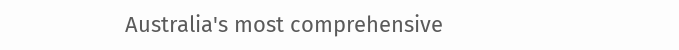Australia's most comprehensive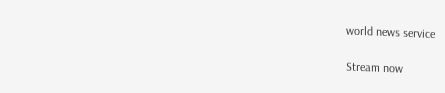world news service

Stream now